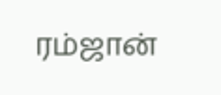ரம்ஜான்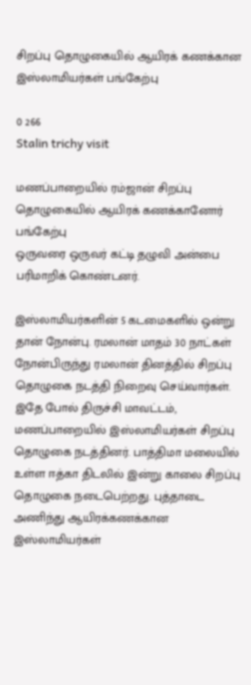சிறப்பு தொழுகையில் ஆயிரக் கணக்கான இஸ்லாமியர்கள் பங்கேற்பு

0 266
Stalin trichy visit

மணப்பாறையில் ரம்ஜான் சிறப்பு தொழுகையில் ஆயிரக் கணக்கானோர் பங்கேற்பு
ஒருவரை ஒருவர் கட்டி தழுவி அன்பை பரிமாறிக் கொண்டனர்.

இஸ்லாமியர்களின் 5 கடமைகளில் ஒன்று தான் நோன்பு. ரமலான் மாதம் 30 நாட்கள் நோன்பிருந்து ரமலான் தினத்தில் சிறப்பு தொழுகை நடத்தி நிறைவு செய்வார்கள். இதே போல் திருச்சி மாவட்டம், மணப்பாறையில் இஸ்லாமியர்கள் சிறப்பு தொழுகை நடத்தினர். பாத்திமா மலையில் உள்ள ஈத்கா திடலில் இன்று காலை சிறப்பு தொழுகை நடைபெற்றது. புத்தாடை அணிந்து ஆயிரக்கணக்கான இஸ்லாமியர்கள்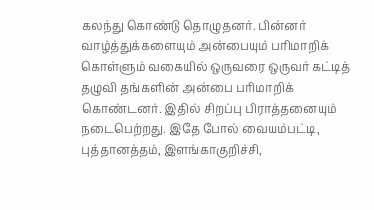கலந்து கொண்டு தொழுதனர். பின்னர் வாழ்த்துக்களையும் அன்பையும் பரிமாறிக் கொள்ளும் வகையில் ஒருவரை ஒருவர் கட்டித் தழுவி தங்களின் அன்பை பரிமாறிக் கொண்டனர். இதில் சிறப்பு பிராத்தனையும் நடைபெற்றது. இதே போல் வையம்பட்டி, புத்தானத்தம், இளங்காகுறிச்சி,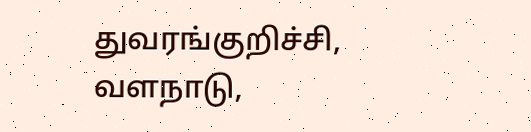துவரங்குறிச்சி, வளநாடு,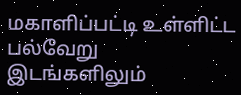மகாளிப்பட்டி உள்ளிட்ட பல்வேறு இடங்களிலும்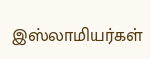இஸ்லாமியர்கள்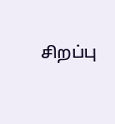சிறப்பு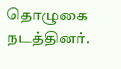தொழுகை நடத்தினர்.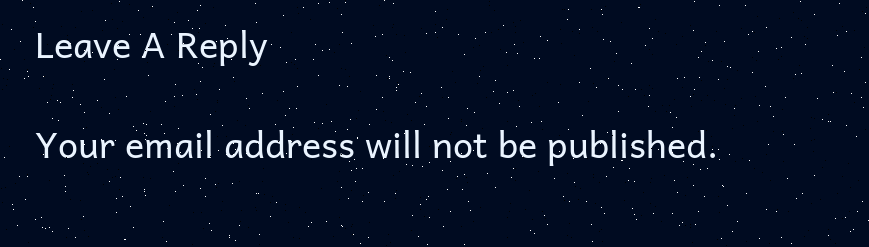Leave A Reply

Your email address will not be published.